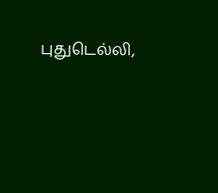புதுடெல்லி,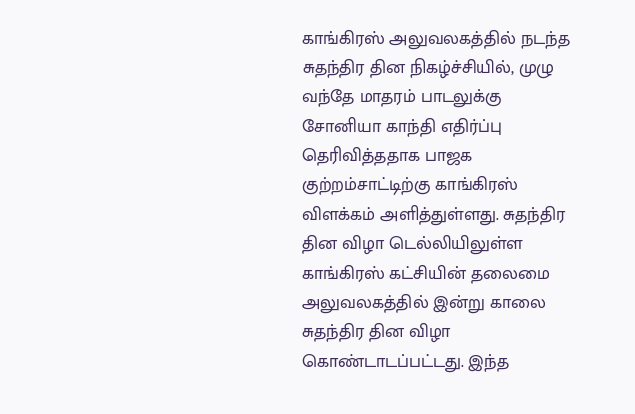காங்கிரஸ் அலுவலகத்தில் நடந்த சுதந்திர தின நிகழ்ச்சியில், முழு வந்தே மாதரம் பாடலுக்கு சோனியா காந்தி எதிர்ப்பு தெரிவித்ததாக பாஜக குற்றம்சாட்டிற்கு காங்கிரஸ் விளக்கம் அளித்துள்ளது. சுதந்திர தின விழா டெல்லியிலுள்ள காங்கிரஸ் கட்சியின் தலைமை அலுவலகத்தில் இன்று காலை சுதந்திர தின விழா கொண்டாடப்பட்டது. இந்த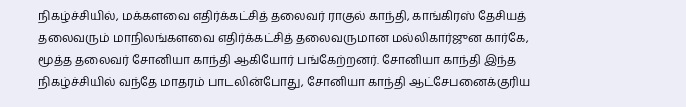நிகழ்ச்சியில், மக்களவை எதிர்க்கட்சித் தலைவர் ராகுல் காந்தி, காங்கிரஸ் தேசியத் தலைவரும் மாநிலங்களவை எதிர்க்கட்சித் தலைவருமான மல்லிகார்ஜுன கார்கே, மூத்த தலைவர் சோனியா காந்தி ஆகியோர் பங்கேற்றனர். சோனியா காந்தி இந்த நிகழ்ச்சியில் வந்தே மாதரம் பாடலின்போது, சோனியா காந்தி ஆட்சேபனைக்குரிய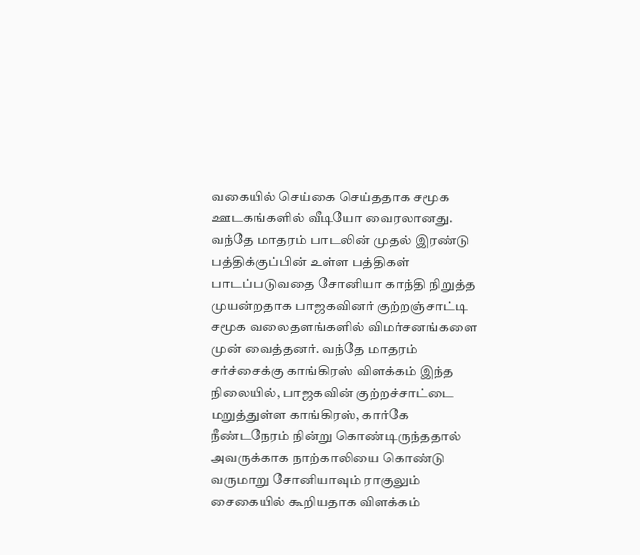வகையில் செய்கை செய்ததாக சமூக ஊடகங்களில் வீடியோ வைரலானது. வந்தே மாதரம் பாடலின் முதல் இரண்டு பத்திக்குப்பின் உள்ள பத்திகள் பாடப்படுவதை சோனியா காந்தி நிறுத்த முயன்றதாக பாஜகவினர் குற்றஞ்சாட்டி சமூக வலைதளங்களில் விமர்சனங்களை முன் வைத்தனர். வந்தே மாதரம் சர்ச்சைக்கு காங்கிரஸ் விளக்கம் இந்த நிலையில், பாஜகவின் குற்றச்சாட்டை மறுத்துள்ள காங்கிரஸ், கார்கே நீண்டநேரம் நின்று கொண்டிருந்ததால் அவருக்காக நாற்காலியை கொண்டு வருமாறு சோனியாவும் ராகுலும் சைகையில் கூறியதாக விளக்கம்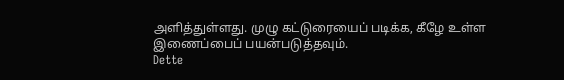அளித்துள்ளது. முழு கட்டுரையைப் படிக்க, கீழே உள்ள இணைப்பைப் பயன்படுத்தவும்.
Dette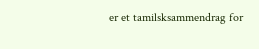er et tamilsksammendrag for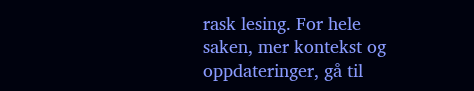rask lesing. For hele saken, mer kontekst og oppdateringer, gå til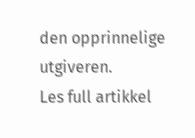den opprinnelige utgiveren.
Les full artikkel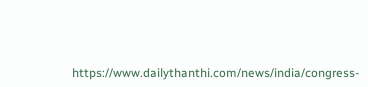https://www.dailythanthi.com/news/india/congress-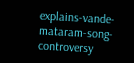explains-vande-mataram-song-controversy